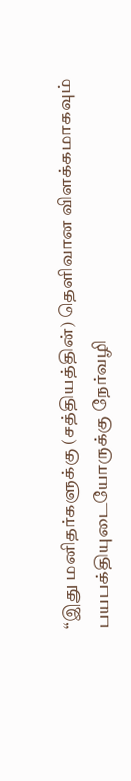“இது மனிதர்களுக்கு (சத்தியத்தின்) தெளிவான விளக்கமாகவும்
பயபக்தியுடையோருக்கு நேர்வழி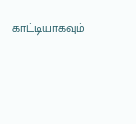காட்டியாகவும்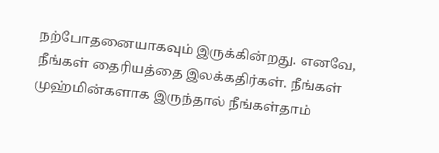நற்போதனையாகவும் இருக்கின்றது. எனவே,
நீங்கள் தைரியத்தை இலக்கதிர்கள். நீங்கள் முஹ்மின்களாக இருந்தால் நீங்கள்தாம்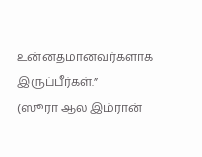உன்னதமானவர்களாக இருப்பீர்கள்.”
(ஸூரா ஆல இம்ரான்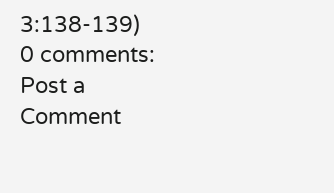3:138-139)
0 comments:
Post a Comment